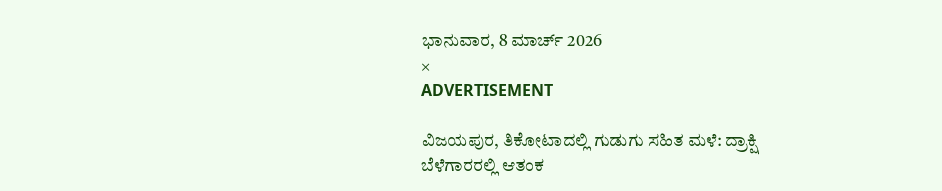ಭಾನುವಾರ, 8 ಮಾರ್ಚ್ 2026
×
ADVERTISEMENT

ವಿಜಯಪುರ, ತಿಕೋಟಾದಲ್ಲಿ ಗುಡುಗು ಸಹಿತ ಮಳೆ: ದ್ರಾಕ್ಷಿ ಬೆಳೆಗಾರರಲ್ಲಿ ಆತಂಕ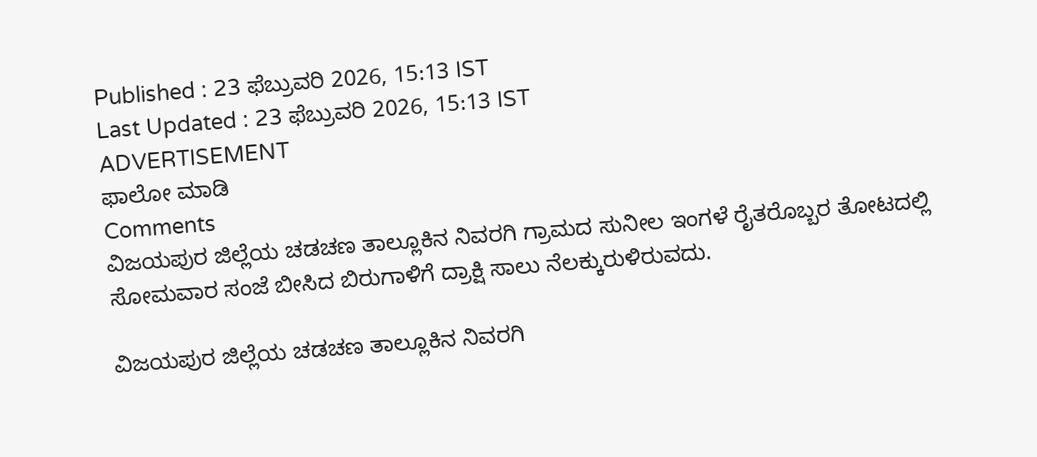Published : 23 ಫೆಬ್ರುವರಿ 2026, 15:13 IST
Last Updated : 23 ಫೆಬ್ರುವರಿ 2026, 15:13 IST
ADVERTISEMENT
ಫಾಲೋ ಮಾಡಿ
Comments
ವಿಜಯಪುರ ಜಿಲ್ಲೆಯ ಚಡಚಣ ತಾಲ್ಲೂಕಿನ ನಿವರಗಿ ಗ್ರಾಮದ ಸುನೀಲ ಇಂಗಳೆ ರೈತರೊಬ್ಬರ ತೋಟದಲ್ಲಿ ಸೋಮವಾರ ಸಂಜೆ ಬೀಸಿದ ಬಿರುಗಾಳಿಗೆ ದ್ರಾಕ್ಷಿ ಸಾಲು ನೆಲಕ್ಕುರುಳಿರುವದು.

ವಿಜಯಪುರ ಜಿಲ್ಲೆಯ ಚಡಚಣ ತಾಲ್ಲೂಕಿನ ನಿವರಗಿ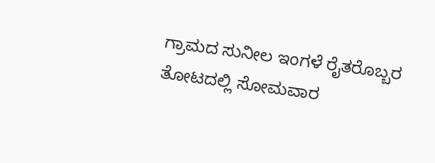ಗ್ರಾಮದ ಸುನೀಲ ಇಂಗಳೆ ರೈತರೊಬ್ಬರ ತೋಟದಲ್ಲಿ ಸೋಮವಾರ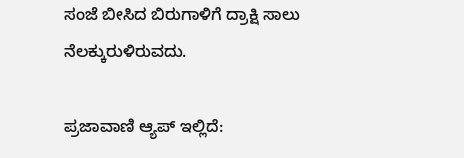ಸಂಜೆ ಬೀಸಿದ ಬಿರುಗಾಳಿಗೆ ದ್ರಾಕ್ಷಿ ಸಾಲು ನೆಲಕ್ಕುರುಳಿರುವದು.

ಪ್ರಜಾವಾಣಿ ಆ್ಯಪ್ ಇಲ್ಲಿದೆ: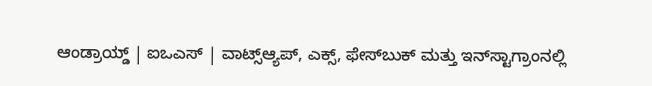ಆಂಡ್ರಾಯ್ಡ್ | ಐಒಎಸ್ | ವಾಟ್ಸ್ಆ್ಯಪ್, ಎಕ್ಸ್, ಫೇಸ್‌ಬುಕ್ ಮತ್ತು ಇನ್‌ಸ್ಟಾಗ್ರಾಂನಲ್ಲಿ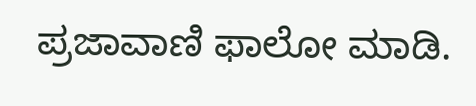ಪ್ರಜಾವಾಣಿ ಫಾಲೋ ಮಾಡಿ.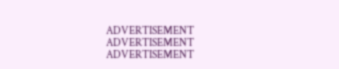ADVERTISEMENT
ADVERTISEMENT
ADVERTISEMENT